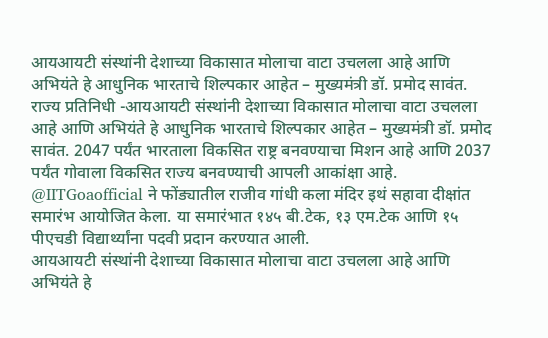आयआयटी संस्थांनी देशाच्या विकासात मोलाचा वाटा उचलला आहे आणि अभियंते हे आधुनिक भारताचे शिल्पकार आहेत – मुख्यमंत्री डॉ. प्रमोद सावंत.
राज्य प्रतिनिधी -आयआयटी संस्थांनी देशाच्या विकासात मोलाचा वाटा उचलला आहे आणि अभियंते हे आधुनिक भारताचे शिल्पकार आहेत – मुख्यमंत्री डॉ. प्रमोद सावंत. 2047 पर्यंत भारताला विकसित राष्ट्र बनवण्याचा मिशन आहे आणि 2037 पर्यंत गोवाला विकसित राज्य बनवण्याची आपली आकांक्षा आहे.
@IITGoaofficial ने फोंड्यातील राजीव गांधी कला मंदिर इथं सहावा दीक्षांत समारंभ आयोजित केला. या समारंभात १४५ बी.टेक, १३ एम.टेक आणि १५ पीएचडी विद्यार्थ्यांना पदवी प्रदान करण्यात आली.
आयआयटी संस्थांनी देशाच्या विकासात मोलाचा वाटा उचलला आहे आणि अभियंते हे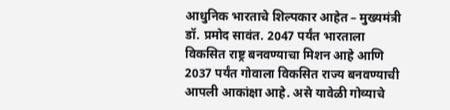आधुनिक भारताचे शिल्पकार आहेत – मुख्यमंत्री डॉ. प्रमोद सावंत. 2047 पर्यंत भारताला विकसित राष्ट्र बनवण्याचा मिशन आहे आणि 2037 पर्यंत गोवाला विकसित राज्य बनवण्याची आपली आकांक्षा आहे. असे यावेळी गोव्याचे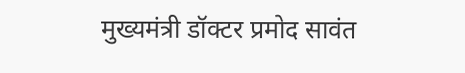मुख्यमंत्री डॉक्टर प्रमोद सावंत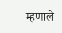म्हणाले